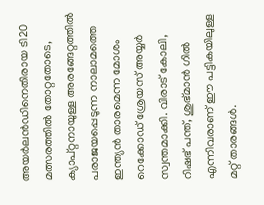അയര്‍ലന്‍ഡിനെതിരായ ടി20 മത്സരത്തില്‍ തോറ്റതോടെ, ക്യാപ്റ്റനായുള്ള അരങ്ങേറ്റത്തില്‍ പരാജയപ്പെടുന്ന നാലാമത്തെ ഇന്ത്യന്‍ താരമെന്ന മോശം റെക്കോഡ് ശ്രേയസ് അയ്യര്‍ സ്വന്തമാക്കി. വിരാട് കോലി, റിഷഭ് പന്ത്, ശുഭ്മാന്‍ ഗില്‍ എന്നിവരാണ് ഈ പട്ടികയിലുള്ള മറ്റ് താരങ്ങള്‍.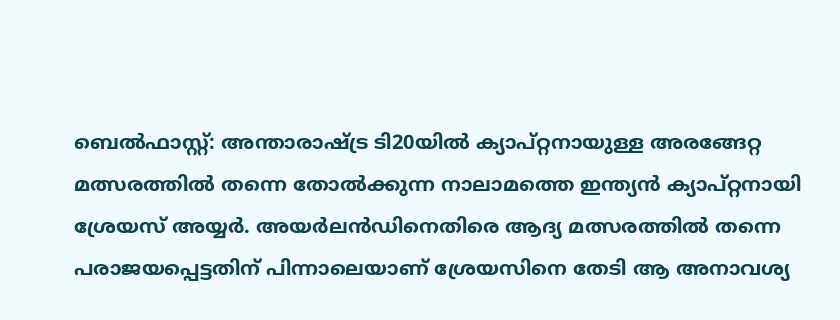ബെല്‍ഫാസ്റ്റ്: അന്താരാഷ്ട്ര ടി20യില്‍ ക്യാപ്റ്റനായുള്ള അരങ്ങേറ്റ മത്സരത്തില്‍ തന്നെ തോല്‍ക്കുന്ന നാലാമത്തെ ഇന്ത്യന്‍ ക്യാപ്റ്റനായി ശ്രേയസ് അയ്യര്‍. അയര്‍ലന്‍ഡിനെതിരെ ആദ്യ മത്സരത്തില്‍ തന്നെ പരാജയപ്പെട്ടതിന് പിന്നാലെയാണ് ശ്രേയസിനെ തേടി ആ അനാവശ്യ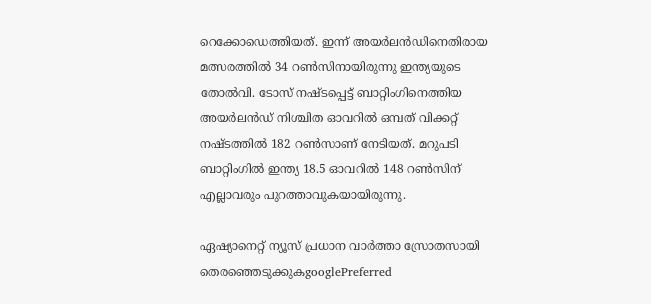റെക്കോഡെത്തിയത്. ഇന്ന് അയര്‍ലന്‍ഡിനെതിരായ മത്സരത്തില്‍ 34 റണ്‍സിനായിരുന്നു ഇന്ത്യയുടെ തോല്‍വി. ടോസ് നഷ്ടപ്പെട്ട് ബാറ്റിംഗിനെത്തിയ അയര്‍ലന്‍ഡ് നിശ്ചിത ഓവറില്‍ ഒമ്പത് വിക്കറ്റ് നഷ്ടത്തില്‍ 182 റണ്‍സാണ് നേടിയത്. മറുപടി ബാറ്റിംഗില്‍ ഇന്ത്യ 18.5 ഓവറില്‍ 148 റണ്‍സിന് എല്ലാവരും പുറത്താവുകയായിരുന്നു.

ഏഷ്യാനെറ്റ് ന്യൂസ് പ്രധാന വാർത്താ സ്രോതസായി തെരഞ്ഞെടുക്കുകgooglePreferred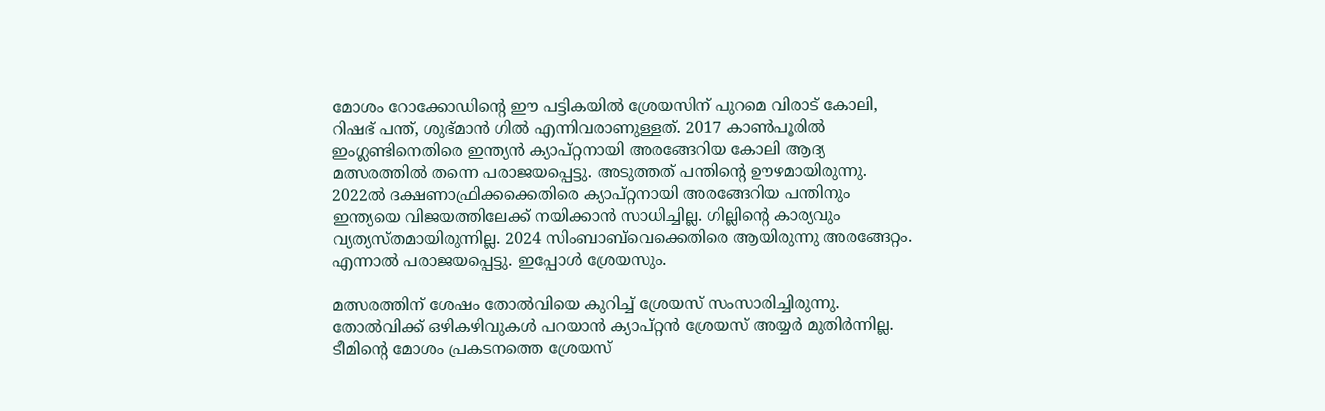മോശം റോക്കോഡിന്റെ ഈ പട്ടികയില്‍ ശ്രേയസിന് പുറമെ വിരാട് കോലി, റിഷഭ് പന്ത്, ശുഭ്മാന്‍ ഗില്‍ എന്നിവരാണുള്ളത്. 2017 കാണ്‍പൂരില്‍ ഇംഗ്ലണ്ടിനെതിരെ ഇന്ത്യന്‍ ക്യാപ്റ്റനായി അരങ്ങേറിയ കോലി ആദ്യ മത്സരത്തില്‍ തന്നെ പരാജയപ്പെട്ടു. അടുത്തത് പന്തിന്റെ ഊഴമായിരുന്നു. 2022ല്‍ ദക്ഷണാഫ്രിക്കക്കെതിരെ ക്യാപ്റ്റനായി അരങ്ങേറിയ പന്തിനും ഇന്ത്യയെ വിജയത്തിലേക്ക് നയിക്കാന്‍ സാധിച്ചില്ല. ഗില്ലിന്റെ കാര്യവും വ്യത്യസ്തമായിരുന്നില്ല. 2024 സിംബാബ്‌വെക്കെതിരെ ആയിരുന്നു അരങ്ങേറ്റം. എന്നാല്‍ പരാജയപ്പെട്ടു. ഇപ്പോള്‍ ശ്രേയസും.

മത്സരത്തിന് ശേഷം തോല്‍വിയെ കുറിച്ച് ശ്രേയസ് സംസാരിച്ചിരുന്നു. തോല്‍വിക്ക് ഒഴികഴിവുകള്‍ പറയാന്‍ ക്യാപ്റ്റന്‍ ശ്രേയസ് അയ്യര്‍ മുതിര്‍ന്നില്ല. ടീമിന്റെ മോശം പ്രകടനത്തെ ശ്രേയസ്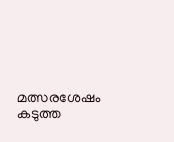മത്സരശേഷം കടുത്ത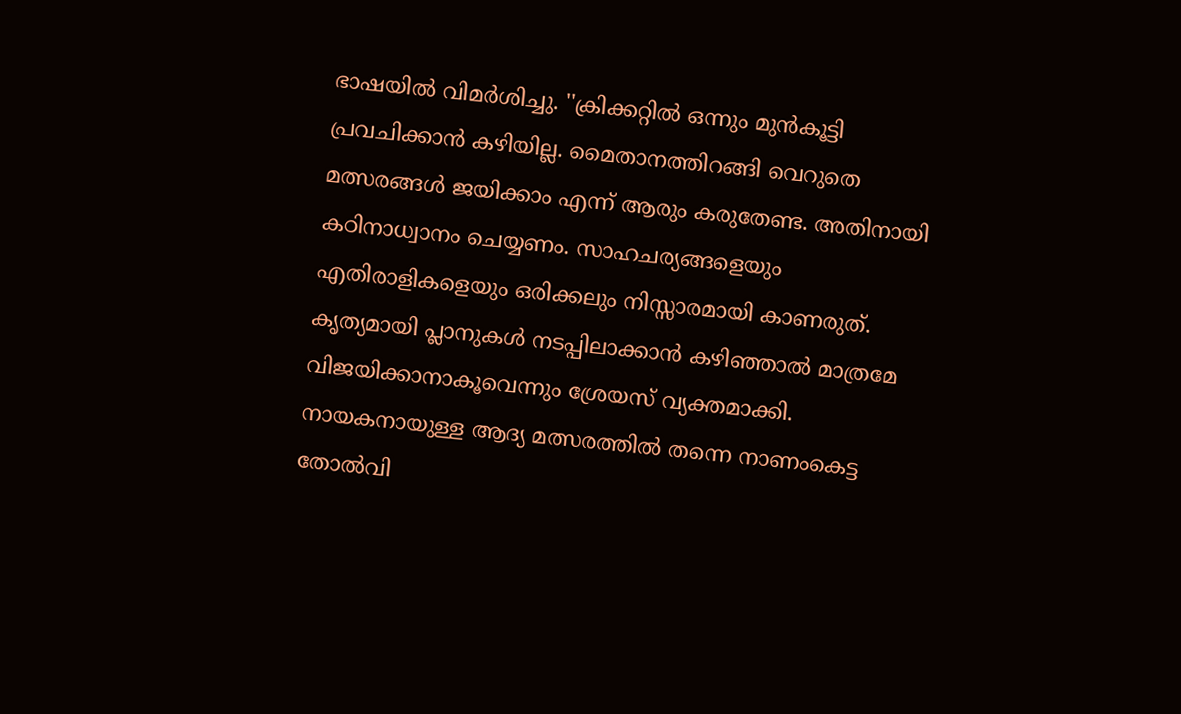ഭാഷയില്‍ വിമര്‍ശിച്ചു. ''ക്രിക്കറ്റില്‍ ഒന്നും മുന്‍കൂട്ടി പ്രവചിക്കാന്‍ കഴിയില്ല. മൈതാനത്തിറങ്ങി വെറുതെ മത്സരങ്ങള്‍ ജയിക്കാം എന്ന് ആരും കരുതേണ്ട. അതിനായി കഠിനാധ്വാനം ചെയ്യണം. സാഹചര്യങ്ങളെയും എതിരാളികളെയും ഒരിക്കലും നിസ്സാരമായി കാണരുത്. കൃത്യമായി പ്ലാനുകള്‍ നടപ്പിലാക്കാന്‍ കഴിഞ്ഞാല്‍ മാത്രമേ വിജയിക്കാനാകൂവെന്നും ശ്രേയസ് വ്യക്തമാക്കി. നായകനായുള്ള ആദ്യ മത്സരത്തില്‍ തന്നെ നാണംകെട്ട തോല്‍വി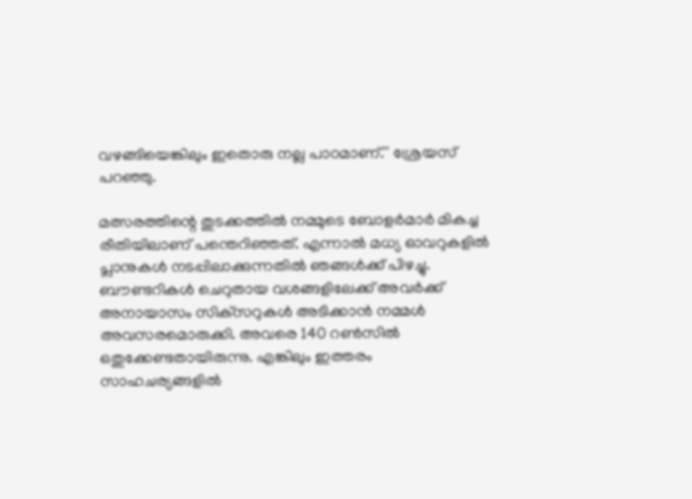വഴങ്ങിയെങ്കിലും ഇതൊരു നല്ല പാഠമാണ്.'' ശ്രേയസ് പറഞ്ഞു.

മത്സരത്തിന്റെ തുടക്കത്തില്‍ നമ്മുടെ ബോളര്‍മാര്‍ മികച്ച രീതിയിലാണ് പന്തെറിഞ്ഞത്. എന്നാല്‍ മധ്യ ഓവറുകളില്‍ പ്ലാനുകള്‍ നടപ്പിലാക്കുന്നതില്‍ ഞങ്ങള്‍ക്ക് പിഴച്ചു. ബൗണ്ടറികള്‍ ചെറുതായ വശങ്ങളിലേക്ക് അവര്‍ക്ക് അനായാസം സിക്‌സറുകള്‍ അടിക്കാന്‍ നമ്മള്‍ അവസരമൊരുക്കി. അവരെ 140 റണ്‍സില്‍ ഒതുക്കേണ്ടതായിരുന്നു. എങ്കിലും ഇത്തരം സാഹചര്യങ്ങളില്‍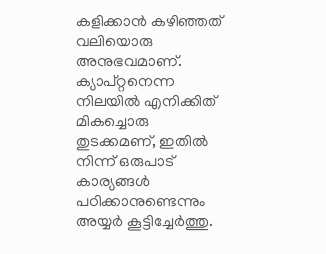കളിക്കാന്‍ കഴിഞ്ഞത് വലിയൊരു അനുഭവമാണ്. ക്യാപ്റ്റനെന്ന നിലയില്‍ എനിക്കിത് മികച്ചൊരു തുടക്കമണ്, ഇതില്‍ നിന്ന് ഒരുപാട് കാര്യങ്ങള്‍ പഠിക്കാനുണ്ടെന്നും അയ്യര്‍ കൂട്ടിച്ചേര്‍ത്തു.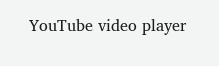YouTube video player